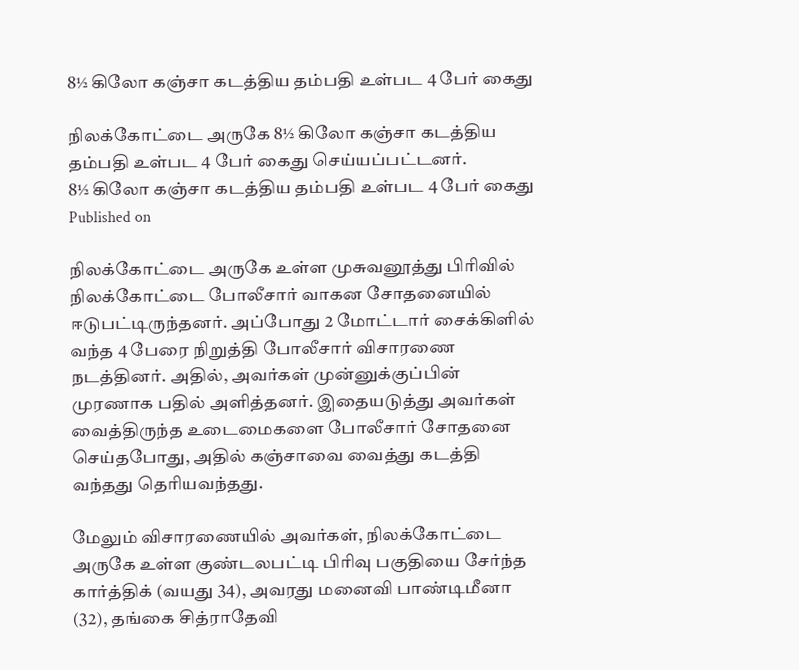8½ கிலோ கஞ்சா கடத்திய தம்பதி உள்பட 4 பேர் கைது

நிலக்கோட்டை அருகே 8½ கிலோ கஞ்சா கடத்திய தம்பதி உள்பட 4 பேர் கைது செய்யப்பட்டனர்.
8½ கிலோ கஞ்சா கடத்திய தம்பதி உள்பட 4 பேர் கைது
Published on

நிலக்கோட்டை அருகே உள்ள முசுவனூத்து பிரிவில் நிலக்கோட்டை போலீசார் வாகன சோதனையில் ஈடுபட்டிருந்தனர். அப்போது 2 மோட்டார் சைக்கிளில் வந்த 4 பேரை நிறுத்தி போலீசார் விசாரணை நடத்தினர். அதில், அவர்கள் முன்னுக்குப்பின் முரணாக பதில் அளித்தனர். இதையடுத்து அவர்கள் வைத்திருந்த உடைமைகளை போலீசார் சோதனை செய்தபோது, அதில் கஞ்சாவை வைத்து கடத்தி வந்தது தெரியவந்தது.

மேலும் விசாரணையில் அவர்கள், நிலக்கோட்டை அருகே உள்ள குண்டலபட்டி பிரிவு பகுதியை சேர்ந்த கார்த்திக் (வயது 34), அவரது மனைவி பாண்டிமீனா (32), தங்கை சித்ராதேவி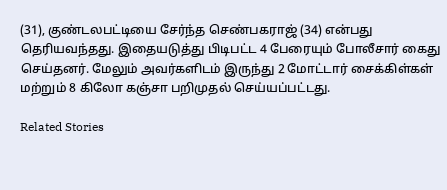(31), குண்டலபட்டியை சேர்ந்த செண்பகராஜ் (34) என்பது தெரியவந்தது. இதையடுத்து பிடிபட்ட 4 பேரையும் போலீசார் கைது செய்தனர். மேலும் அவர்களிடம் இருந்து 2 மோட்டார் சைக்கிள்கள் மற்றும் 8 கிலோ கஞ்சா பறிமுதல் செய்யப்பட்டது.

Related Stories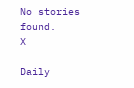No stories found.
X

Daily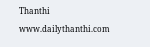Thanthi
www.dailythanthi.com